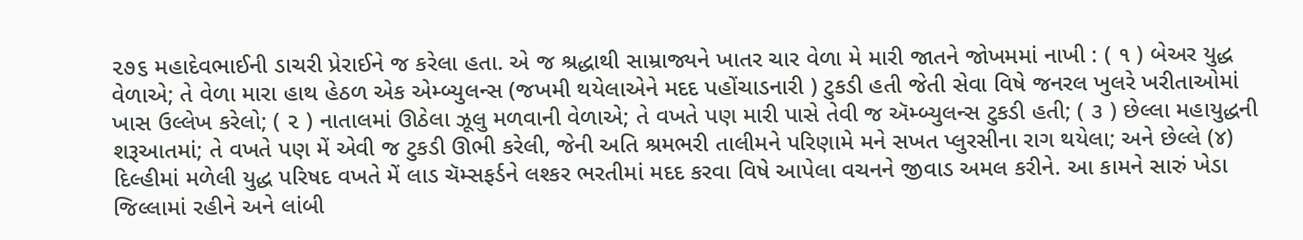૨૭૬ મહાદેવભાઈની ડાચરી પ્રેરાઈને જ કરેલા હતા. એ જ શ્રદ્ધાથી સામ્રાજ્યને ખાતર ચાર વેળા મે મારી જાતને જોખમમાં નાખી : ( ૧ ) બેઅર યુદ્ધ વેળાએ; તે વેળા મારા હાથ હેઠળ એક એમ્બ્યુલન્સ (જખમી થયેલાએને મદદ પહોંચાડનારી ) ટુકડી હતી જેતી સેવા વિષે જનરલ ખુલરે ખરીતાઓમાં ખાસ ઉલ્લેખ કરેલો; ( ૨ ) નાતાલમાં ઊઠેલા ઝૂલુ મળવાની વેળાએ; તે વખતે પણ મારી પાસે તેવી જ ઍમ્બ્યુલન્સ ટુકડી હતી; ( ૩ ) છેલ્લા મહાયુદ્ધની શરૂઆતમાં; તે વખતે પણ મેં એવી જ ટુકડી ઊભી કરેલી, જેની અતિ શ્રમભરી તાલીમને પરિણામે મને સખત પ્લુરસીના રાગ થયેલા; અને છેલ્લે (૪) દિલ્હીમાં મળેલી યુદ્ધ પરિષદ વખતે મેં લાડ ચૅમ્સફર્ડને લશ્કર ભરતીમાં મદદ કરવા વિષે આપેલા વચનને જીવાડ અમલ કરીને. આ કામને સારું ખેડા જિલ્લામાં રહીને અને લાંબી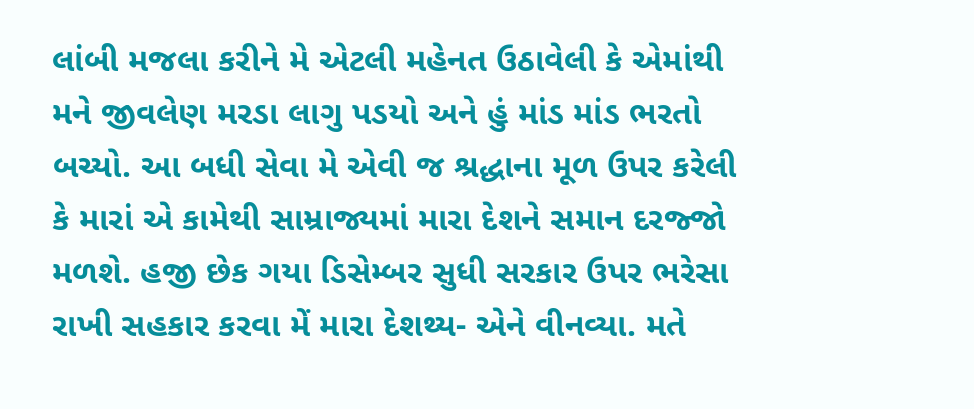લાંબી મજલા કરીને મે એટલી મહેનત ઉઠાવેલી કે એમાંથી મને જીવલેણ મરડા લાગુ પડયો અને હું માંડ માંડ ભરતો બચ્યો. આ બધી સેવા મે એવી જ શ્રદ્ધાના મૂળ ઉપર કરેલી કે મારાં એ કામેથી સામ્રાજ્યમાં મારા દેશને સમાન દરજ્જો મળશે. હજી છેક ગયા ડિસેમ્બર સુધી સરકાર ઉપર ભરેસા રાખી સહકાર કરવા મેં મારા દેશથ્ય- એને વીનવ્યા. મતે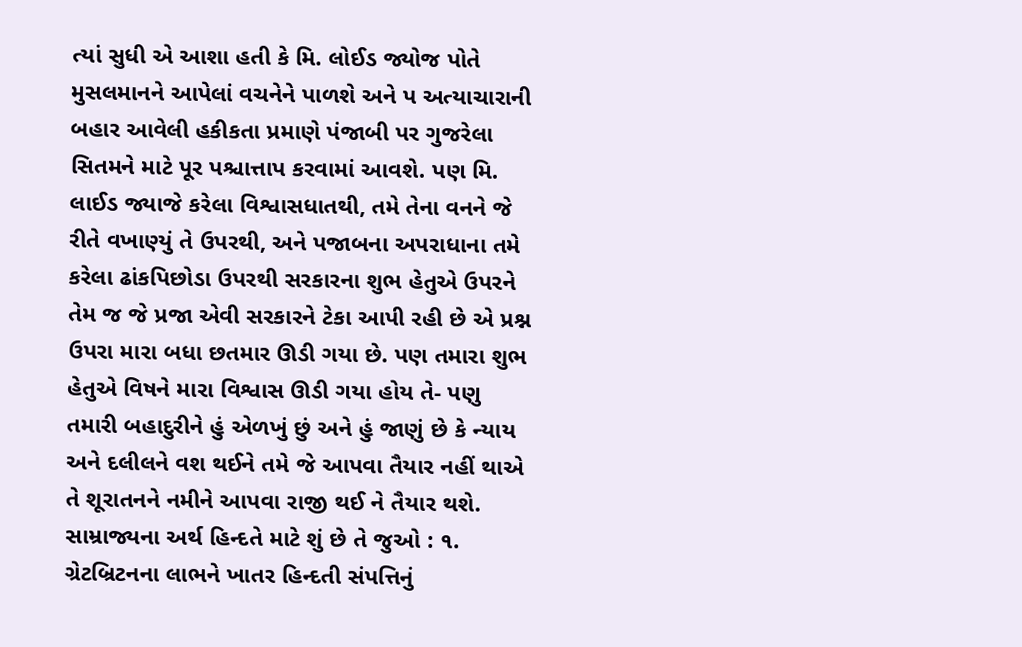ત્યાં સુધી એ આશા હતી કે મિ. લોઈડ જ્યોજ પોતે મુસલમાનને આપેલાં વચનેને પાળશે અને પ અત્યાચારાની બહાર આવેલી હકીકતા પ્રમાણે પંજાબી પર ગુજરેલા સિતમને માટે પૂર પશ્ચાત્તાપ કરવામાં આવશે. પણ મિ. લાઈડ જ્યાજે કરેલા વિશ્વાસધાતથી, તમે તેના વનને જે રીતે વખાણ્યું તે ઉપરથી, અને પજાબના અપરાધાના તમે કરેલા ઢાંકપિછોડા ઉપરથી સરકારના શુભ હેતુએ ઉપરને તેમ જ જે પ્રજા એવી સરકારને ટેકા આપી રહી છે એ પ્રશ્ન ઉપરા મારા બધા છતમાર ઊડી ગયા છે. પણ તમારા શુભ હેતુએ વિષને મારા વિશ્વાસ ઊડી ગયા હોય તે- પણુ તમારી બહાદુરીને હું એળખું છું અને હું જાણું છે કે ન્યાય અને દલીલને વશ થઈને તમે જે આપવા તૈયાર નહીં થાએ તે શૂરાતનને નમીને આપવા રાજી થઈ ને તૈયાર થશે. સામ્રાજ્યના અર્થ હિન્દતે માટે શું છે તે જુઓ : ૧. ગ્રેટબ્રિટનના લાભને ખાતર હિન્દતી સંપત્તિનું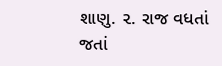શાણુ. ૨. રાજ વધતાં જતાં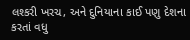લશ્કરી ખરચ, અને દુનિયાના કાઈ પણુ દેશના કરતાં વધુ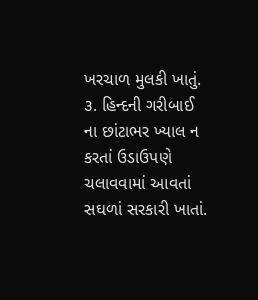ખરચાળ મુલકી ખાતું. ૩. હિન્દની ગરીબાઈ ના છાંટાભર ખ્યાલ ન કરતાં ઉડાઉપણે ચલાવવામાં આવતાં સઘળાં સરકારી ખાતાં.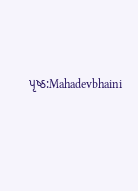પૃષ્ઠ:Mahadevbhaini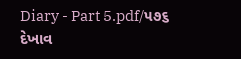Diary - Part 5.pdf/૫૭૬
દેખાવ